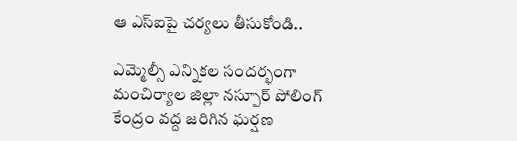ఆ ఎస్ఐపై చ‌ర్య‌లు తీసుకోండి..

ఎమ్మెల్సీ ఎన్నిక‌ల సంద‌ర్భంగా మంచిర్యాల జిల్లా న‌స్పూర్ పోలింగ్ కేంద్రం వ‌ద్ద జ‌రిగిన ఘ‌ర్ష‌ణ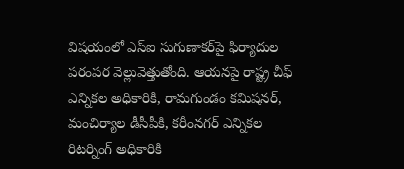విష‌యంలో ఎస్ఐ సుగుణాక‌ర్‌పై ఫిర్యాదుల ప‌రంప‌ర వెల్లువెత్తుతోంది. ఆయ‌నపై రాష్ట్ర చీఫ్ ఎన్నిక‌ల అధికారికి, రామ‌గుండం క‌మిష‌న‌ర్‌, మంచిర్యాల డీసీపీకి, క‌రీంన‌గ‌ర్ ఎన్నిక‌ల రిట‌ర్నింగ్ అధికారికి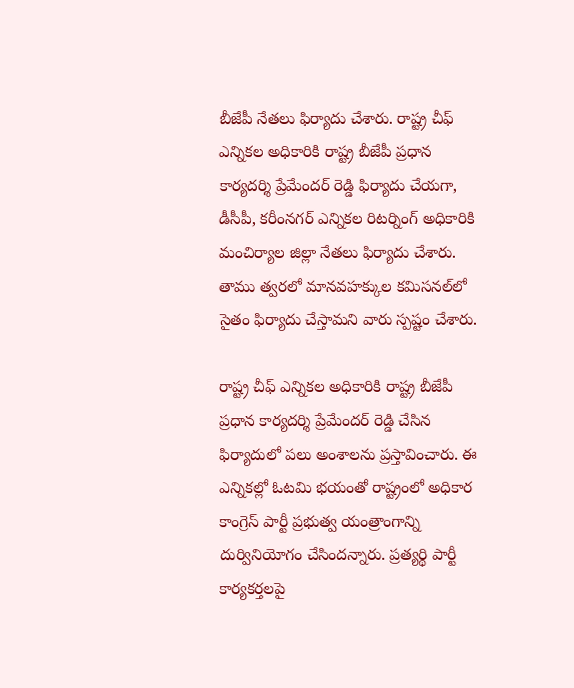బీజేపీ నేత‌లు ఫిర్యాదు చేశారు. రాష్ట్ర చీఫ్ ఎన్నిక‌ల అధికారికి రాష్ట్ర బీజేపీ ప్ర‌ధాన కార్య‌ద‌ర్శి ప్రేమేంద‌ర్ రెడ్డి ఫిర్యాదు చేయ‌గా, డీసీపీ, క‌రీంన‌గ‌ర్ ఎన్నిక‌ల రిట‌ర్నింగ్ అధికారికి మంచిర్యాల జిల్లా నేత‌లు ఫిర్యాదు చేశారు. తాము త్వ‌ర‌లో మాన‌వ‌హ‌క్కుల క‌మిస‌న‌ల్‌లో సైతం ఫిర్యాదు చేస్తామ‌ని వారు స్ప‌ష్టం చేశారు.

రాష్ట్ర చీఫ్ ఎన్నిక‌ల అధికారికి రాష్ట్ర బీజేపీ ప్ర‌ధాన కార్య‌ద‌ర్శి ప్రేమేంద‌ర్ రెడ్డి చేసిన ఫిర్యాదులో ప‌లు అంశాల‌ను ప్ర‌స్తావించారు. ఈ ఎన్నికల్లో ఓటమి భయంతో రాష్ట్రంలో అధికార కాంగ్రెస్ పార్టీ ప్రభుత్వ యంత్రాంగాన్ని దుర్వినియోగం చేసిందన్నారు. ప్రత్యర్థి పార్టీ కార్యకర్తలపై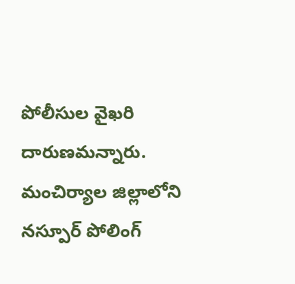పోలీసుల వైఖరి దారుణ‌మ‌న్నారు. మంచిర్యాల జిల్లాలోని నస్పూర్ పోలింగ్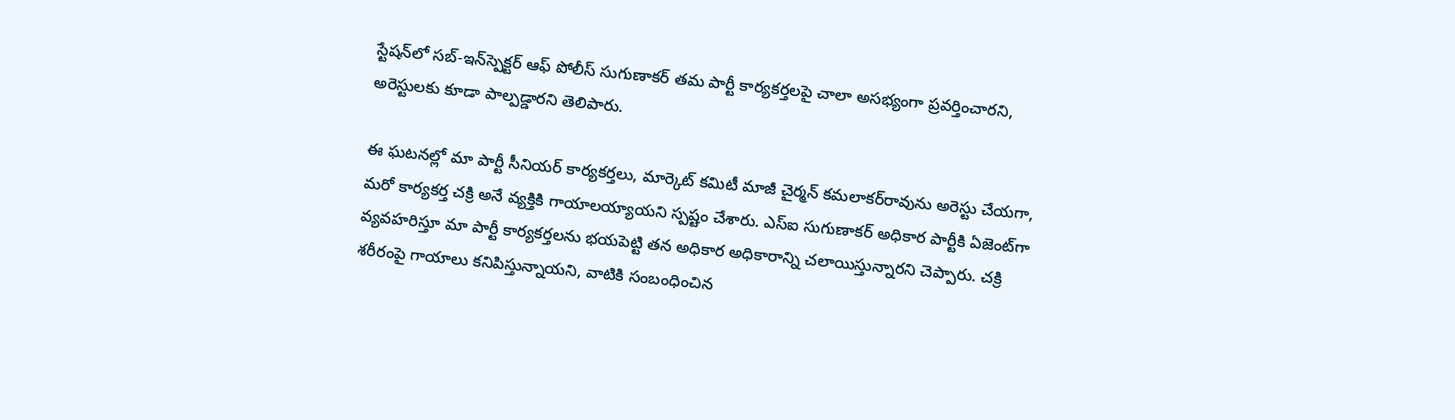స్టేషన్‌లో సబ్-ఇన్‌స్పెక్టర్ ఆఫ్ పోలీస్ సుగుణాకర్ త‌మ‌ పార్టీ కార్యకర్తలపై చాలా అసభ్యంగా ప్రవర్తించారని, అరెస్టులకు కూడా పాల్పడ్డారని తెలిపారు.

ఈ ఘటనల్లో మా పార్టీ సీనియర్‌ కార్యకర్తలు, మార్కెట్‌ కమిటీ మాజీ చైర్మన్‌ కమలాకర్‌రావును అరెస్టు చేయగా, మరో కార్యకర్త చక్రి అనే వ్యక్తికి గాయాలయ్యాయని స్ప‌ష్టం చేశారు. ఎస్ఐ సుగుణాకర్ అధికార పార్టీకి ఏజెంట్‌గా వ్యవహరిస్తూ మా పార్టీ కార్యకర్తలను భయపెట్టి తన అధికార అధికారాన్ని చలాయిస్తున్నారని చెప్పారు. చక్రి శరీరంపై గాయాలు కనిపిస్తున్నాయని, వాటికి సంబంధించిన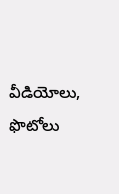వీడియోలు, ఫొటోలు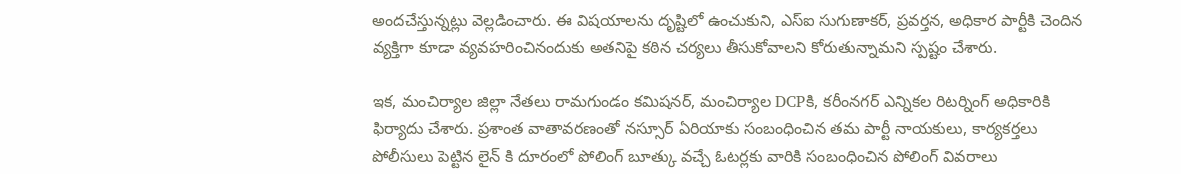అంద‌చేస్తున్న‌ట్లు వెల్ల‌డించారు. ఈ విషయాలను దృష్టిలో ఉంచుకుని, ఎస్ఐ సుగుణాకర్, ప్రవర్తన, అధికార పార్టీకి చెందిన వ్యక్తిగా కూడా వ్యవహరించినందుకు అతనిపై కఠిన చర్యలు తీసుకోవాలని కోరుతున్నామ‌ని స్ప‌ష్టం చేశారు.

ఇక‌, మంచిర్యాల జిల్లా నేత‌లు రామ‌గుండం క‌మిష‌న‌ర్‌, మంచిర్యాల DCPకి, క‌రీంన‌గ‌ర్ ఎన్నిక‌ల రిట‌ర్నింగ్ అధికారికి ఫిర్యాదు చేశారు. ప్రశాంత వాతావరణంతో నస్సూర్ ఏరియాకు సంబంధించిన త‌మ‌ పార్టీ నాయకులు, కార్యకర్తలు పోలీసులు పెట్టిన లైన్ కి దూరంలో పోలింగ్ బూత్కు వచ్చే ఓటర్లకు వారికి సంబంధించిన పోలింగ్ వివరాలు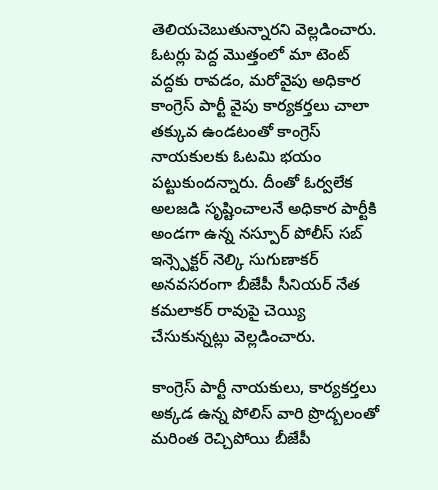తెలియచెబుతున్నార‌ని వెల్ల‌డించారు. ఓటర్లు పెద్ద మొత్తంలో మా టెంట్ వద్దకు రావడం, మరోవైపు అధికార కాంగ్రెస్ పార్టీ వైపు కార్యకర్తలు చాలా తక్కువ ఉండటంతో కాంగ్రెస్ నాయకులకు ఓటమి భయం పట్టుకుంద‌న్నారు. దీంతో ఓర్వలేక అలజడి సృష్టించాలనే అధికార పార్టీకి అండగా ఉన్న నస్పూర్ పోలీస్ సబ్ ఇన్స్పెక్టర్ నెల్కి సుగుణాకర్ అనవసరంగా బీజేపీ సీనియర్ నేత‌ కమలాకర్ రావుపై చెయ్యి చేసుకున్న‌ట్లు వెల్ల‌డించారు.

కాంగ్రెస్ పార్టీ నాయకులు, కార్యకర్తలు అక్కడ ఉన్న పోలిస్ వారి ప్రొద్బ‌లంతో మరింత రెచ్చిపోయి బీజేపీ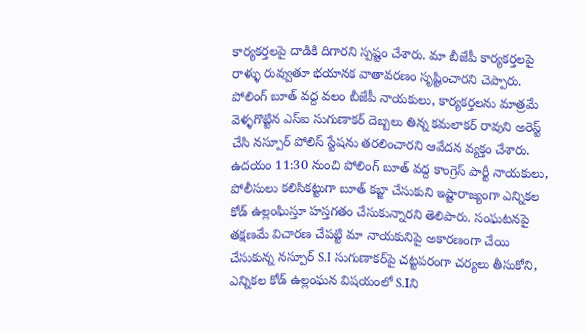కార్యకర్తలపై దాడికి దిగార‌ని స్పష్టం చేశారు. మా బీజేపీ కార్యకర్తల‌పై రాళ్ళు రువ్వుతూ భయానక వాతావరణం సృష్టించార‌ని చెప్పారు. పోలింగ్ బూత్ వద్ద వలం బీజేపీ నాయకులు, కార్యకర్తలను మాత్ర‌మే వెళ్ళగొట్టిన ఎస్ఐ సుగుణాక‌ర్ దెబ్బలు తిన్న కమలాకర్ రావుని అరెస్ట్ చేసి నస్పూర్ పోలిస్ స్టేషను తరలించార‌ని ఆవేద‌న వ్య‌క్తం చేశారు. ఉదయం 11:30 నుంచి పోలింగ్ బూత్ వద్ద కాంగ్రెస్ పార్టీ నాయకులు, పోలీసులు కలిసికట్టుగా బూత్ క‌బ్జా చేసుకుని ఇష్టారాజ్యంగా ఎన్నికల కోడ్‌ ఉల్లంఘిస్తూ హస్తగతం చేసుకున్నార‌ని తెలిపారు. సంఘటనపై తక్షణమే విచారణ చేపట్టి మా నాయకునిపై అకారణంగా చేయి చేసుకున్న నస్పూర్ S.I సుగుణాక‌ర్‌పై చట్టపరంగా చర్యలు తీసుకోని, ఎన్నికల కోడ్ ఉల్లంఘన విష‌యంలో S.Iని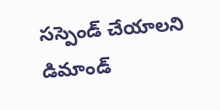సస్పెండ్ చేయాలని డిమాండ్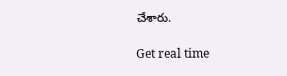చేశారు.

Get real time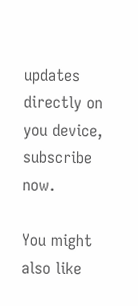updates directly on you device, subscribe now.

You might also like